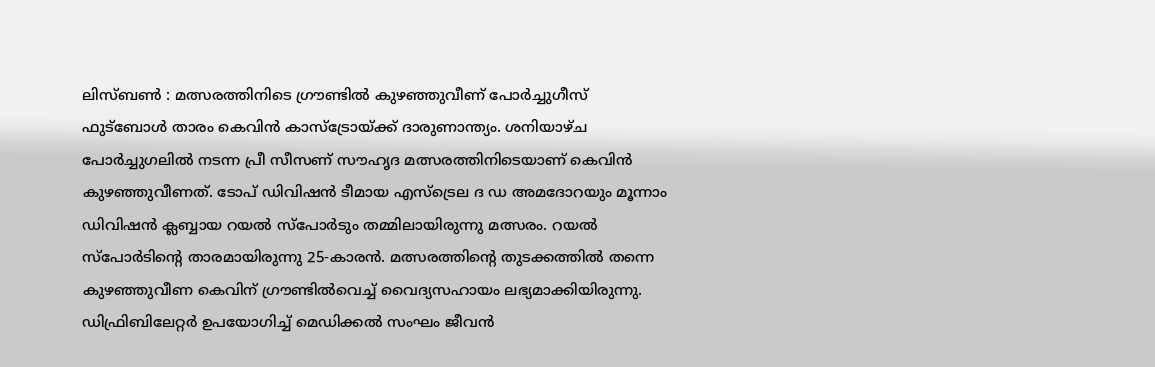ലിസ്ബൺ : മത്സരത്തിനിടെ ഗ്രൗണ്ടിൽ കുഴഞ്ഞുവീണ് പോർച്ചുഗീസ് ഫുട്ബോൾ താരം കെവിൻ കാസ്ട്രോയ്ക്ക് ദാരുണാന്ത്യം. ശനിയാഴ്ച പോർച്ചുഗലിൽ നടന്ന പ്രീ സീസണ് സൗഹൃദ മത്സരത്തിനിടെയാണ് കെവിൻ കുഴഞ്ഞുവീണത്. ടോപ് ഡിവിഷൻ ടീമായ എസ്ട്രെല ദ ഡ അമദോറയും മൂന്നാം ഡിവിഷൻ ക്ലബ്ബായ റയൽ സ്പോർടും തമ്മിലായിരുന്നു മത്സരം. റയൽ സ്പോർടിന്റെ താരമായിരുന്നു 25-കാരൻ. മത്സരത്തിന്റെ തുടക്കത്തിൽ തന്നെ കുഴഞ്ഞുവീണ കെവിന് ഗ്രൗണ്ടിൽവെച്ച് വൈദ്യസഹായം ലഭ്യമാക്കിയിരുന്നു. ഡിഫ്രിബിലേറ്റർ ഉപയോഗിച്ച് മെഡിക്കൽ സംഘം ജീവൻ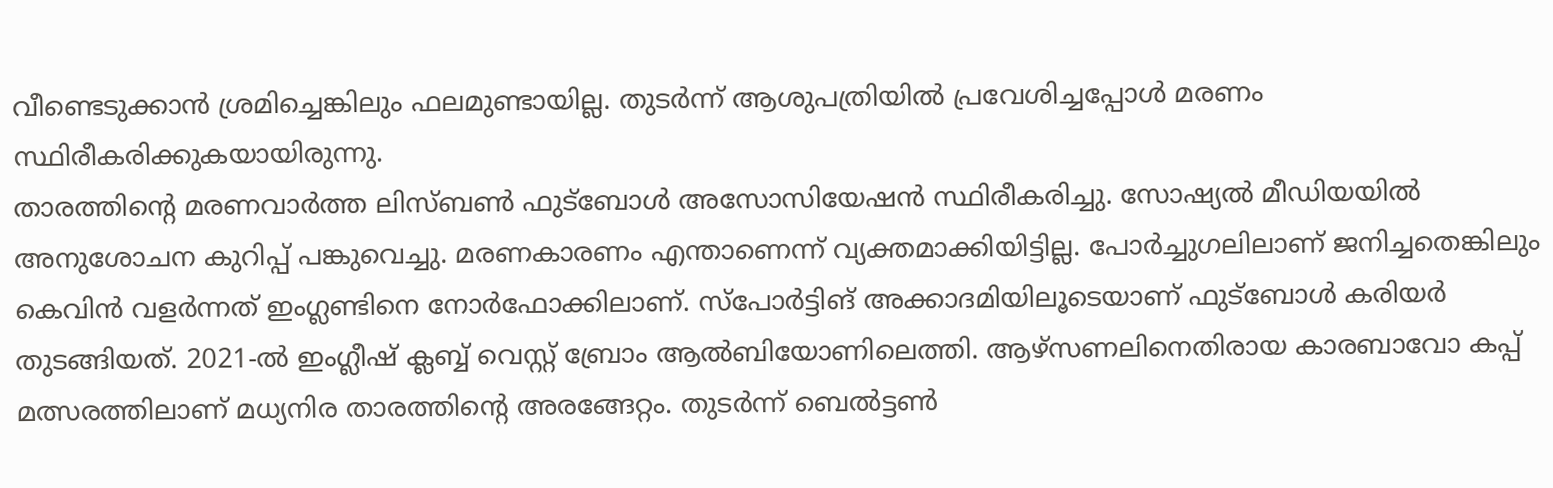വീണ്ടെടുക്കാൻ ശ്രമിച്ചെങ്കിലും ഫലമുണ്ടായില്ല. തുടർന്ന് ആശുപത്രിയിൽ പ്രവേശിച്ചപ്പോൾ മരണം സ്ഥിരീകരിക്കുകയായിരുന്നു.
താരത്തിന്റെ മരണവാർത്ത ലിസ്ബൺ ഫുട്ബോൾ അസോസിയേഷൻ സ്ഥിരീകരിച്ചു. സോഷ്യൽ മീഡിയയിൽ അനുശോചന കുറിപ്പ് പങ്കുവെച്ചു. മരണകാരണം എന്താണെന്ന് വ്യക്തമാക്കിയിട്ടില്ല. പോർച്ചുഗലിലാണ് ജനിച്ചതെങ്കിലും കെവിൻ വളർന്നത് ഇംഗ്ലണ്ടിനെ നോർഫോക്കിലാണ്. സ്പോർട്ടിങ് അക്കാദമിയിലൂടെയാണ് ഫുട്ബോൾ കരിയർ തുടങ്ങിയത്. 2021-ൽ ഇംഗ്ലീഷ് ക്ലബ്ബ് വെസ്റ്റ് ബ്രോം ആൽബിയോണിലെത്തി. ആഴ്സണലിനെതിരായ കാരബാവോ കപ്പ് മത്സരത്തിലാണ് മധ്യനിര താരത്തിന്റെ അരങ്ങേറ്റം. തുടർന്ന് ബെൽട്ടൺ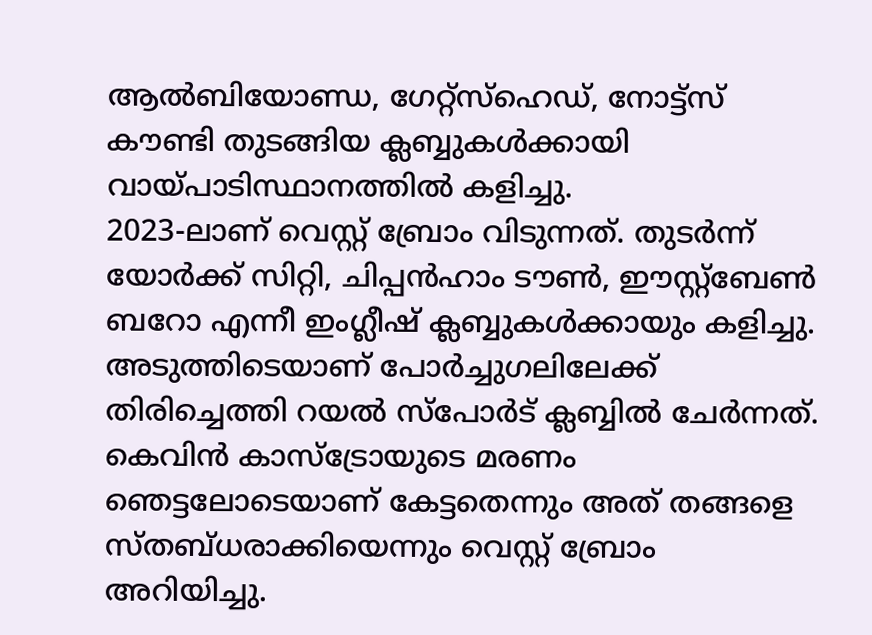ആൽബിയോണ്ഡ, ഗേറ്റ്സ്ഹെഡ്, നോട്ട്സ് കൗണ്ടി തുടങ്ങിയ ക്ലബ്ബുകൾക്കായി വായ്പാടിസ്ഥാനത്തിൽ കളിച്ചു.
2023-ലാണ് വെസ്റ്റ് ബ്രോം വിടുന്നത്. തുടർന്ന് യോർക്ക് സിറ്റി, ചിപ്പൻഹാം ടൗൺ, ഈസ്റ്റ്ബേൺ ബറോ എന്നീ ഇംഗ്ലീഷ് ക്ലബ്ബുകൾക്കായും കളിച്ചു. അടുത്തിടെയാണ് പോർച്ചുഗലിലേക്ക് തിരിച്ചെത്തി റയൽ സ്പോർട് ക്ലബ്ബിൽ ചേർന്നത്. കെവിൻ കാസ്ട്രോയുടെ മരണം ഞെട്ടലോടെയാണ് കേട്ടതെന്നും അത് തങ്ങളെ സ്തബ്ധരാക്കിയെന്നും വെസ്റ്റ് ബ്രോം അറിയിച്ചു.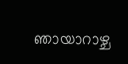ഞായാറാഴ്ച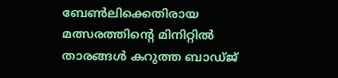ബേൺലിക്കെതിരായ മത്സരത്തിന്റെ മിനിറ്റിൽ താരങ്ങൾ കറുത്ത ബാഡ്ജ്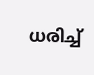ധരിച്ച്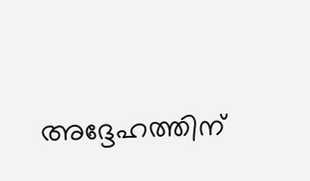അദ്ദേഹത്തിന്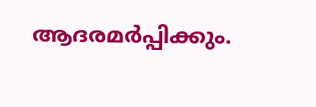ആദരമർപ്പിക്കും.